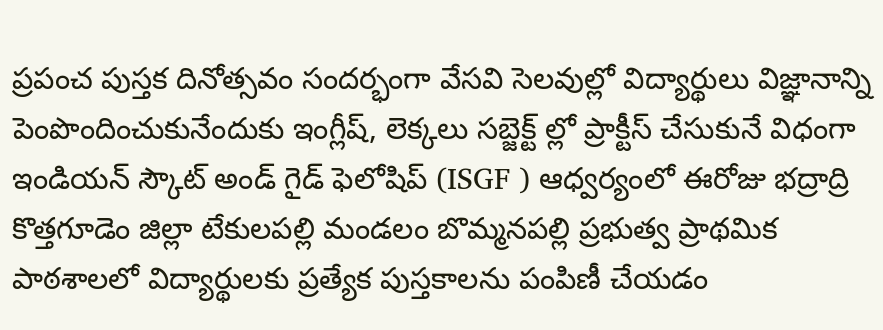ప్రపంచ పుస్తక దినోత్సవం సందర్భంగా వేసవి సెలవుల్లో విద్యార్థులు విజ్ఞానాన్ని పెంపొందించుకునేందుకు ఇంగ్లీష్, లెక్కలు సబ్జెక్ట్ ల్లో ప్రాక్టీస్ చేసుకునే విధంగా ఇండియన్ స్కౌట్ అండ్ గైడ్ ఫెలోషిప్ (ISGF ) ఆధ్వర్యంలో ఈరోజు భద్రాద్రి కొత్తగూడెం జిల్లా టేకులపల్లి మండలం బొమ్మనపల్లి ప్రభుత్వ ప్రాథమిక పాఠశాలలో విద్యార్థులకు ప్రత్యేక పుస్తకాలను పంపిణీ చేయడం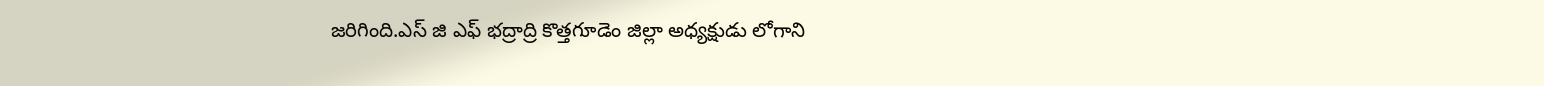జరిగింది.ఎస్ జి ఎఫ్ భద్రాద్రి కొత్తగూడెం జిల్లా అధ్యక్షుడు లోగాని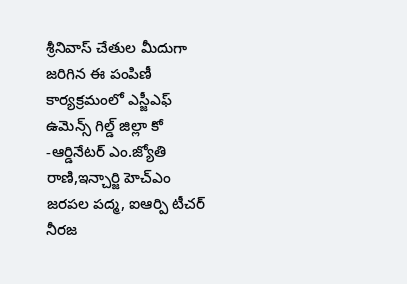శ్రీనివాస్ చేతుల మీదుగా జరిగిన ఈ పంపిణీ కార్యక్రమంలో ఎస్జీఎఫ్ ఉమెన్స్ గిల్డ్ జిల్లా కో -ఆర్డినేటర్ ఎం.జ్యోతి రాణి,ఇన్చార్జి హెచ్ఎం జరపల పద్మ, ఐఆర్పి టీచర్ నీరజ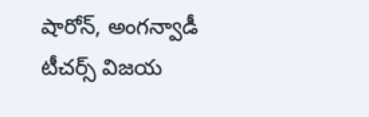షారోన్, అంగన్వాడీ టీచర్స్ విజయ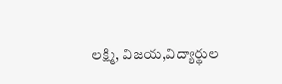లక్ష్మి, విజయ,విద్యార్థుల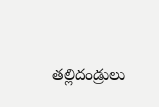తల్లిదండ్రులు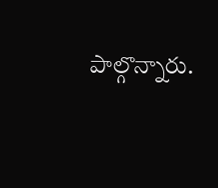పాల్గొన్నారు.